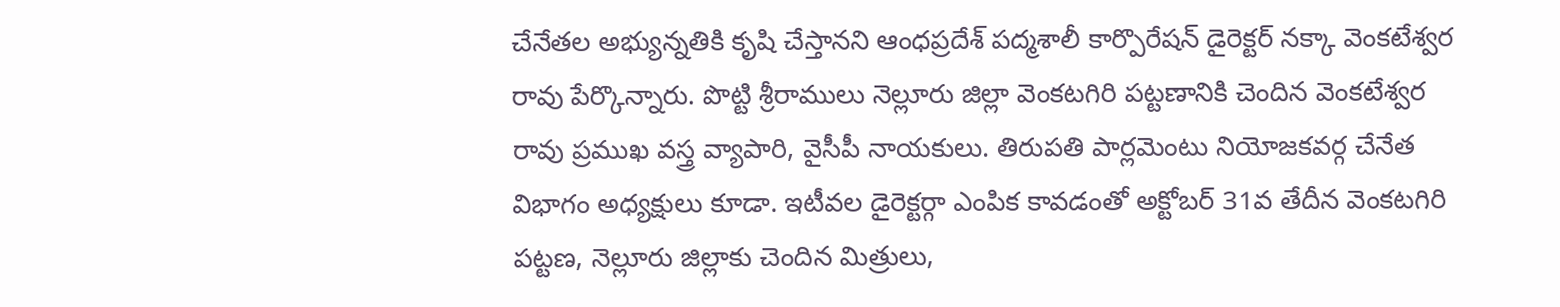చేనేతల అభ్యున్నతికి కృషి చేస్తానని ఆంధప్రదేశ్ పద్మశాలీ కార్పొరేషన్ డైరెక్టర్ నక్కా వెంకటేశ్వర రావు పేర్కొన్నారు. పొట్టి శ్రీరాములు నెల్లూరు జిల్లా వెంకటగిరి పట్టణానికి చెందిన వెంకటేశ్వర రావు ప్రముఖ వస్త్ర వ్యాపారి, వైసీపీ నాయకులు. తిరుపతి పార్లమెంటు నియోజకవర్గ చేనేత విభాగం అధ్యక్షులు కూడా. ఇటీవల డైరెక్టర్గా ఎంపిక కావడంతో అక్టోబర్ 31వ తేదీన వెంకటగిరి పట్టణ, నెల్లూరు జిల్లాకు చెందిన మిత్రులు,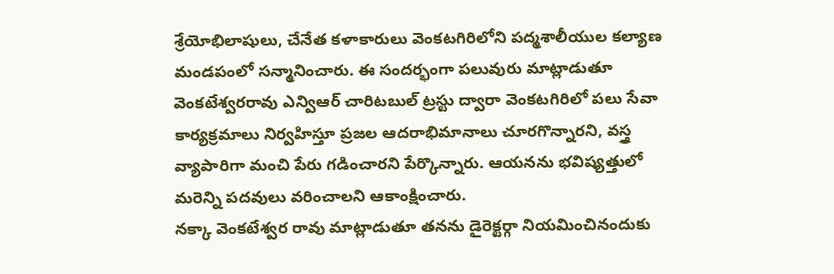శ్రేయోభిలాషులు, చేనేత కళాకారులు వెంకటగిరిలోని పద్మశాలీయుల కల్యాణ మండపంలో సన్మానించారు. ఈ సందర్భంగా పలువురు మాట్లాడుతూ వెంకటేశ్వరరావు ఎన్విఆర్ చారిటబుల్ ట్రస్టు ద్వారా వెంకటగిరిలో పలు సేవా కార్యక్రమాలు నిర్వహిస్తూ ప్రజల ఆదరాభిమానాలు చూరగొన్నారని, వస్త్ర వ్యాపారిగా మంచి పేరు గడించారని పేర్కొన్నారు. ఆయనను భవిష్యత్తులో మరెన్ని పదవులు వరించాలని ఆకాంక్షించారు.
నక్కా వెంకటేశ్వర రావు మాట్లాడుతూ తనను డైరెక్టర్గా నియమించినందుకు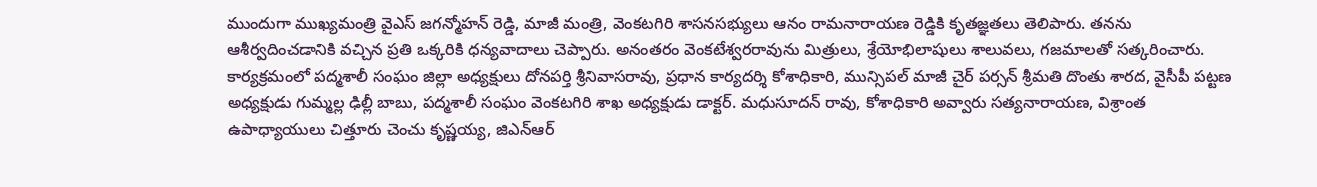ముందుగా ముఖ్యమంత్రి వైఎస్ జగన్మోహన్ రెడ్డి, మాజీ మంత్రి, వెంకటగిరి శాసనసభ్యులు ఆనం రామనారాయణ రెడ్డికి కృతజ్ఞతలు తెలిపారు. తనను ఆశీర్వదించడానికి వచ్చిన ప్రతి ఒక్కరికి ధన్యవాదాలు చెప్పారు. అనంతరం వెంకటేశ్వరరావును మిత్రులు, శ్రేయోభిలాషులు శాలువలు, గజమాలతో సత్కరించారు. కార్యక్రమంలో పద్మశాలీ సంఘం జిల్లా అధ్యక్షులు దోనపర్తి శ్రీనివాసరావు, ప్రధాన కార్యదర్శి కోశాధికారి, మున్సిపల్ మాజీ చైర్ పర్సన్ శ్రీమతి దొంతు శారద, వైసీపీ పట్టణ అధ్యక్షుడు గుమ్మల్ల ఢిల్లీ బాబు, పద్మశాలీ సంఘం వెంకటగిరి శాఖ అధ్యక్షుడు డాక్టర్. మధుసూదన్ రావు, కోశాధికారి అవ్వారు సత్యనారాయణ, విశ్రాంత ఉపాధ్యాయులు చిత్తూరు చెంచు కృష్ణయ్య, జిఎన్ఆర్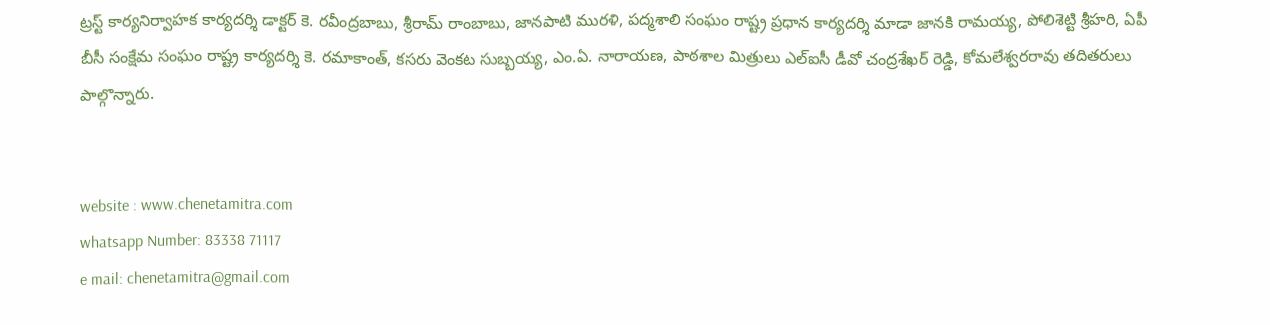ట్రస్ట్ కార్యనిర్వాహక కార్యదర్శి డాక్టర్ కె. రవీంద్రబాబు, శ్రీరామ్ రాంబాబు, జానపాటి మురళి, పద్మశాలి సంఘం రాష్ట్ర ప్రధాన కార్యదర్శి మాడా జానకి రామయ్య, పోలిశెట్టి శ్రీహరి, ఏపీ బీసీ సంక్షేమ సంఘం రాష్ట్ర కార్యదర్శి కె. రమాకాంత్, కసరు వెంకట సుబ్బయ్య, ఎం.ఏ. నారాయణ, పాఠశాల మిత్రులు ఎల్ఐసీ డీవో చంద్రశేఖర్ రెడ్డి, కోమలేశ్వరరావు తదితరులు పాల్గొన్నారు.


website : www.chenetamitra.com
whatsapp Number: 83338 71117
e mail: chenetamitra@gmail.com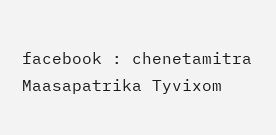facebook : chenetamitra Maasapatrika Tyvixom